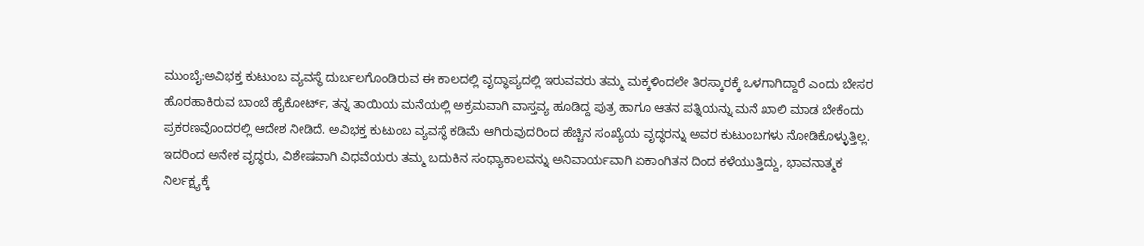ಮುಂಬೈ:ಅವಿಭಕ್ತ ಕುಟುಂಬ ವ್ಯವಸ್ಥೆ ದುರ್ಬಲಗೊಂಡಿರುವ ಈ ಕಾಲದಲ್ಲಿ ವೃದ್ಧಾಪ್ಯದಲ್ಲಿ ಇರುವವರು ತಮ್ಮ ಮಕ್ಕಳಿಂದಲೇ ತಿರಸ್ಕಾರಕ್ಕೆ ಒಳಗಾಗಿದ್ದಾರೆ ಎಂದು ಬೇಸರ ಹೊರಹಾಕಿರುವ ಬಾಂಬೆ ಹೈಕೋರ್ಟ್, ತನ್ನ ತಾಯಿಯ ಮನೆಯಲ್ಲಿ ಅಕ್ರಮವಾಗಿ ವಾಸ್ತವ್ಯ ಹೂಡಿದ್ದ ಪುತ್ರ ಹಾಗೂ ಆತನ ಪತ್ನಿಯನ್ನು ಮನೆ ಖಾಲಿ ಮಾಡ ಬೇಕೆಂದು ಪ್ರಕರಣವೊಂದರಲ್ಲಿ ಆದೇಶ ನೀಡಿದೆ. ಅವಿಭಕ್ತ ಕುಟುಂಬ ವ್ಯವಸ್ಥೆ ಕಡಿಮೆ ಆಗಿರುವುದರಿಂದ ಹೆಚ್ಚಿನ ಸಂಖ್ಯೆಯ ವೃದ್ಧರನ್ನು ಅವರ ಕುಟುಂಬಗಳು ನೋಡಿಕೊಳ್ಳುತ್ತಿಲ್ಲ. ಇದರಿಂದ ಅನೇಕ ವೃದ್ಧರು, ವಿಶೇಷವಾಗಿ ವಿಧವೆಯರು ತಮ್ಮ ಬದುಕಿನ ಸಂಧ್ಯಾಕಾಲವನ್ನು ಅನಿವಾರ್ಯವಾಗಿ ಏಕಾಂಗಿತನ ದಿಂದ ಕಳೆಯುತ್ತಿದ್ದು, ಭಾವನಾತ್ಮಕ ನಿರ್ಲಕ್ಷ್ಯಕ್ಕೆ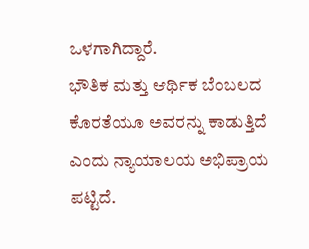ಒಳಗಾಗಿದ್ದಾರೆ.
ಭೌತಿಕ ಮತ್ತು ಆರ್ಥಿಕ ಬೆಂಬಲದ ಕೊರತೆಯೂ ಅವರನ್ನು ಕಾಡುತ್ತಿದೆ ಎಂದು ನ್ಯಾಯಾಲಯ ಅಭಿಪ್ರಾಯ ಪಟ್ಟಿದೆ.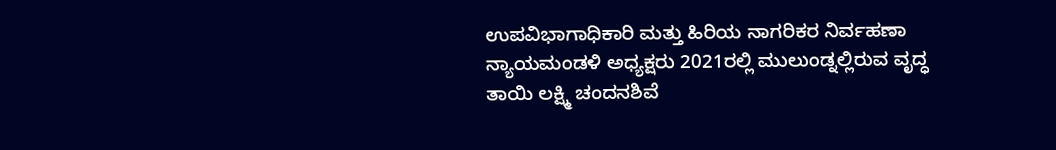ಉಪವಿಭಾಗಾಧಿಕಾರಿ ಮತ್ತು ಹಿರಿಯ ನಾಗರಿಕರ ನಿರ್ವಹಣಾ ನ್ಯಾಯಮಂಡಳಿ ಅಧ್ಯಕ್ಷರು 2021ರಲ್ಲಿ ಮುಲುಂಡ್ನಲ್ಲಿರುವ ವೃದ್ಧ ತಾಯಿ ಲಕ್ಷ್ಮಿ ಚಂದನಶಿವೆ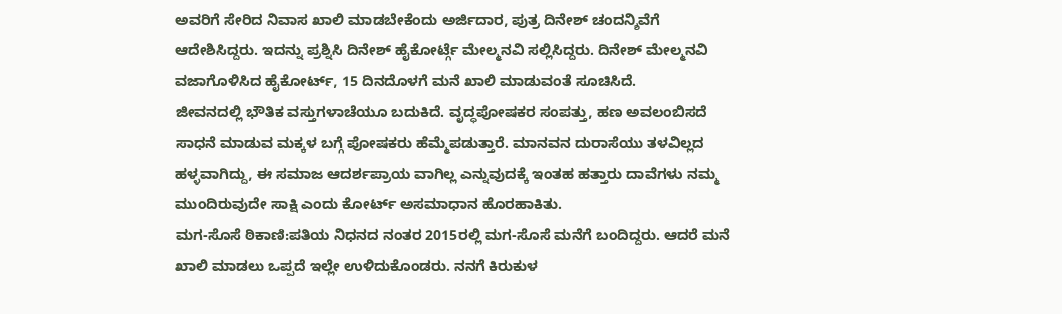ಅವರಿಗೆ ಸೇರಿದ ನಿವಾಸ ಖಾಲಿ ಮಾಡಬೇಕೆಂದು ಅರ್ಜಿದಾರ, ಪುತ್ರ ದಿನೇಶ್ ಚಂದನ್ಶಿವೆಗೆ ಆದೇಶಿಸಿದ್ದರು. ಇದನ್ನು ಪ್ರಶ್ನಿಸಿ ದಿನೇಶ್ ಹೈಕೋರ್ಟ್ಗೆ ಮೇಲ್ಮನವಿ ಸಲ್ಲಿಸಿದ್ದರು. ದಿನೇಶ್ ಮೇಲ್ಮನವಿ ವಜಾಗೊಳಿಸಿದ ಹೈಕೋರ್ಟ್, 15 ದಿನದೊಳಗೆ ಮನೆ ಖಾಲಿ ಮಾಡುವಂತೆ ಸೂಚಿಸಿದೆ.
ಜೀವನದಲ್ಲಿ ಭೌತಿಕ ವಸ್ತುಗಳಾಚೆಯೂ ಬದುಕಿದೆ. ವೃದ್ಧಪೋಷಕರ ಸಂಪತ್ತು, ಹಣ ಅವಲಂಬಿಸದೆ ಸಾಧನೆ ಮಾಡುವ ಮಕ್ಕಳ ಬಗ್ಗೆ ಪೋಷಕರು ಹೆಮ್ಮೆಪಡುತ್ತಾರೆ. ಮಾನವನ ದುರಾಸೆಯು ತಳವಿಲ್ಲದ ಹಳ್ಳವಾಗಿದ್ದು, ಈ ಸಮಾಜ ಆದರ್ಶಪ್ರಾಯ ವಾಗಿಲ್ಲ ಎನ್ನುವುದಕ್ಕೆ ಇಂತಹ ಹತ್ತಾರು ದಾವೆಗಳು ನಮ್ಮ ಮುಂದಿರುವುದೇ ಸಾಕ್ಷಿ ಎಂದು ಕೋರ್ಟ್ ಅಸಮಾಧಾನ ಹೊರಹಾಕಿತು.
ಮಗ-ಸೊಸೆ ಠಿಕಾಣಿ:ಪತಿಯ ನಿಧನದ ನಂತರ 2015ರಲ್ಲಿ ಮಗ-ಸೊಸೆ ಮನೆಗೆ ಬಂದಿದ್ದರು. ಆದರೆ ಮನೆ ಖಾಲಿ ಮಾಡಲು ಒಪ್ಪದೆ ಇಲ್ಲೇ ಉಳಿದುಕೊಂಡರು. ನನಗೆ ಕಿರುಕುಳ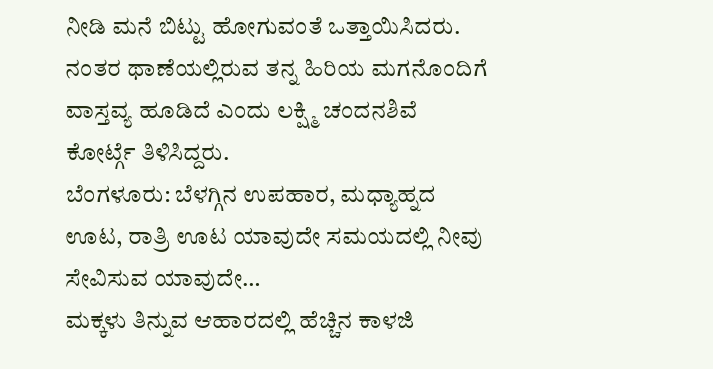ನೀಡಿ ಮನೆ ಬಿಟ್ಟು ಹೋಗುವಂತೆ ಒತ್ತಾಯಿಸಿದರು. ನಂತರ ಥಾಣೆಯಲ್ಲಿರುವ ತನ್ನ ಹಿರಿಯ ಮಗನೊಂದಿಗೆ ವಾಸ್ತವ್ಯ ಹೂಡಿದೆ ಎಂದು ಲಕ್ಷ್ಮಿ ಚಂದನಶಿವೆ ಕೋರ್ಟ್ಗೆ ತಿಳಿಸಿದ್ದರು.
ಬೆಂಗಳೂರು: ಬೆಳಗ್ಗಿನ ಉಪಹಾರ, ಮಧ್ಯಾಹ್ನದ ಊಟ, ರಾತ್ರಿ ಊಟ ಯಾವುದೇ ಸಮಯದಲ್ಲಿ ನೀವು ಸೇವಿಸುವ ಯಾವುದೇ…
ಮಕ್ಕಳು ತಿನ್ನುವ ಆಹಾರದಲ್ಲಿ ಹೆಚ್ಚಿನ ಕಾಳಜಿ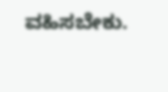ವಹಿಸಬೇಕು.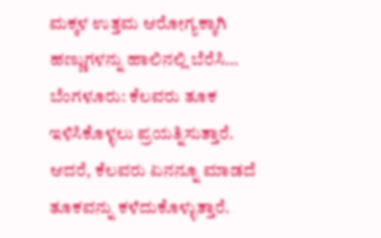ಮಕ್ಕಳ ಉತ್ತಮ ಆರೋಗ್ಯಕ್ಕಾಗಿ ಹಣ್ಣುಗಳನ್ನು ಹಾಲಿನಲ್ಲಿ ಬೆರೆಸಿ…
ಬೆಂಗಳೂರು: ಕೆಲವರು ತೂಕ ಇಳಿಸಿಕೊಳ್ಳಲು ಪ್ರಯತ್ನಿಸುತ್ತಾರೆ. ಆದರೆ, ಕೆಲವರು ಏನನ್ನೂ ಮಾಡದೆ ತೂಕವನ್ನು ಕಳೆದುಕೊಳ್ಳುತ್ತಾರೆ.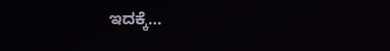ಇದಕ್ಕೆ…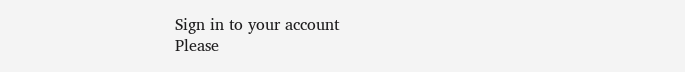Sign in to your account
Please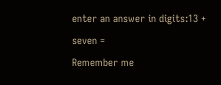enter an answer in digits:13 + seven =
Remember me